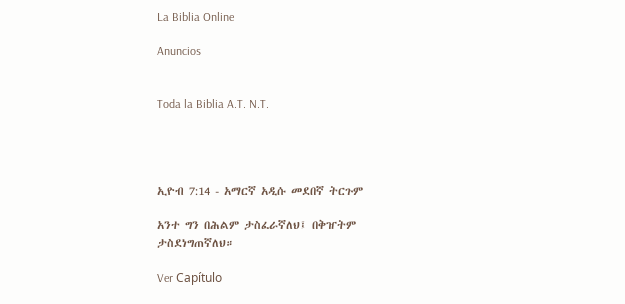La Biblia Online

Anuncios


Toda la Biblia A.T. N.T.




ኢዮብ 7:14 - አማርኛ አዲሱ መደበኛ ትርጉም

አንተ ግን በሕልም ታስፈራኛለህ፤ በቅዠትም ታስደነግጠኛለህ።

Ver Capítulo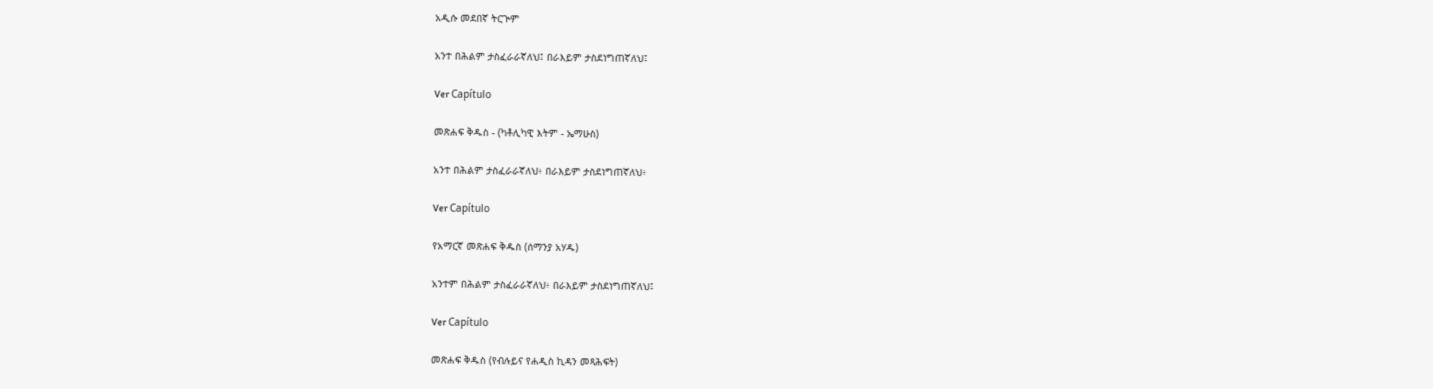አዲሱ መደበኛ ትርጒም

አንተ በሕልም ታስፈራራኛለህ፤ በራእይም ታስደነግጠኛለህ፤

Ver Capítulo

መጽሐፍ ቅዱስ - (ካቶሊካዊ እትም - ኤማሁስ)

አንተ በሕልም ታስፈራራኛለህ፥ በራእይም ታስደነግጠኛለህ፥

Ver Capítulo

የአማርኛ መጽሐፍ ቅዱስ (ሰማንያ አሃዱ)

አንተም በሕልም ታስፈራራኛለህ፥ በራእይም ታስደነግጠኛለህ፤

Ver Capítulo

መጽሐፍ ቅዱስ (የብሉይና የሐዲስ ኪዳን መጻሕፍት)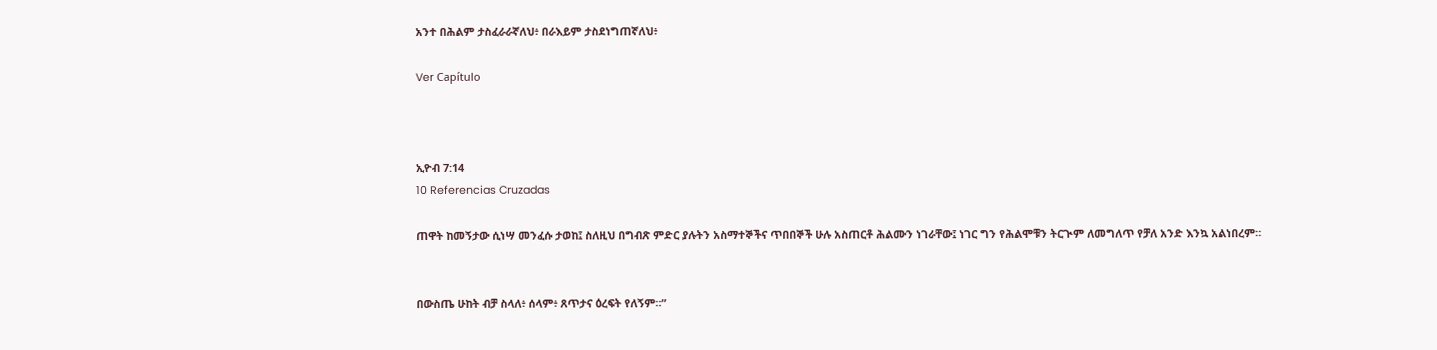አንተ በሕልም ታስፈራራኛለህ፥ በራእይም ታስደነግጠኛለህ፥

Ver Capítulo



ኢዮብ 7:14
10 Referencias Cruzadas

ጠዋት ከመኝታው ሲነሣ መንፈሱ ታወከ፤ ስለዚህ በግብጽ ምድር ያሉትን አስማተኞችና ጥበበኞች ሁሉ አስጠርቶ ሕልሙን ነገራቸው፤ ነገር ግን የሕልሞቹን ትርጒም ለመግለጥ የቻለ አንድ እንኳ አልነበረም።


በውስጤ ሁከት ብቻ ስላለ፥ ሰላም፥ ጸጥታና ዕረፍት የለኝም።”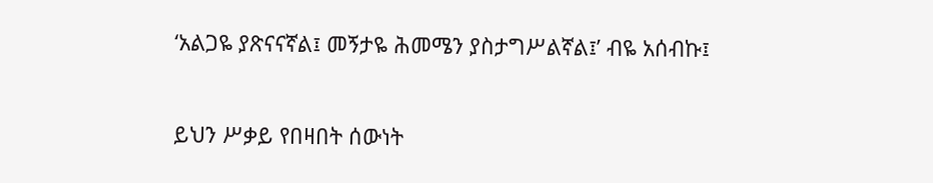‘አልጋዬ ያጽናናኛል፤ መኝታዬ ሕመሜን ያስታግሥልኛል፤’ ብዬ አሰብኩ፤


ይህን ሥቃይ የበዛበት ሰውነት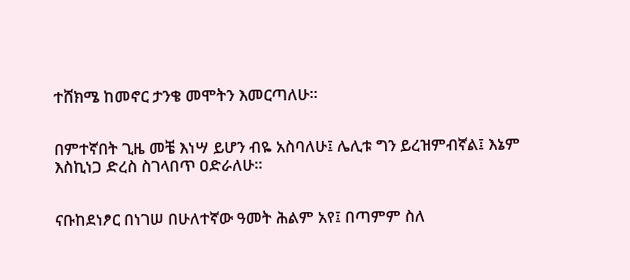ተሸክሜ ከመኖር ታንቄ መሞትን እመርጣለሁ።


በምተኛበት ጊዜ መቼ እነሣ ይሆን ብዬ አስባለሁ፤ ሌሊቱ ግን ይረዝምብኛል፤ እኔም እስኪነጋ ድረስ ስገላበጥ ዐድራለሁ።


ናቡከደነፆር በነገሠ በሁለተኛው ዓመት ሕልም አየ፤ በጣምም ስለ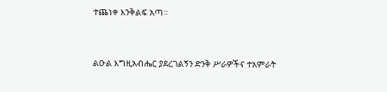ተጨነቀ እንቅልፍ አጣ።


ልዑል እግዚአብሔር ያደረገልኝን ድንቅ ሥራዎችና ተአምራት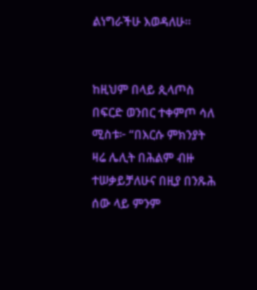ልነግራችሁ እወዳለሁ።


ከዚህም በላይ ጲላጦስ በፍርድ ወንበር ተቀምጦ ሳለ ሚስቱ፦ “በእርሱ ምክንያት ዛሬ ሌሊት በሕልም ብዙ ተሠቃይቻለሁና በዚያ በንጹሕ ሰው ላይ ምንም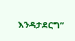እንዳታደርግ”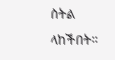ስትል ላከችበት።